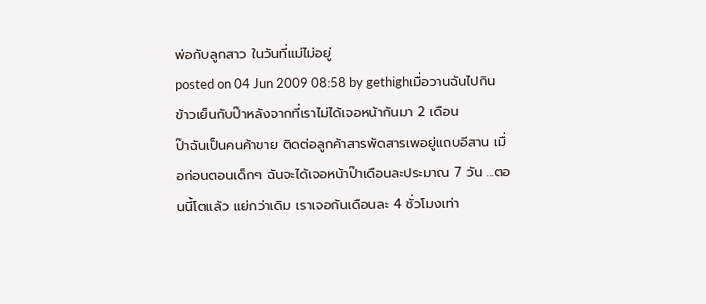พ่อกับลูกสาว ในวันที่แม่ไม่อยู่
posted on 04 Jun 2009 08:58 by gethighเมื่อวานฉันไปกินข้าวเย็นกับป๊าหลังจากที่เราไม่ได้เจอหน้ากันมา 2 เดือน
ป๊าฉันเป็นคนค้าขาย ติดต่อลูกค้าสารพัดสารเพอยู่แถบอีสาน เมื่อก่อนตอนเด็กๆ ฉันจะได้เจอหน้าป๊าเดือนละประมาณ 7 วัน ...ตอนนี้โตแล้ว แย่กว่าเดิม เราเจอกันเดือนละ 4 ชั่วโมงเท่า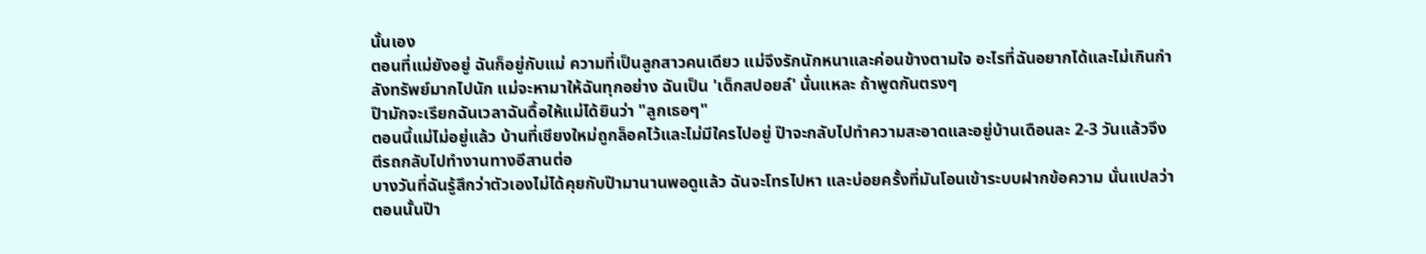นั้นเอง
ตอนที่แม่ยังอยู่ ฉันก็อยู่กับแม่ ความที่เป็นลูกสาวคนเดียว แม่จึงรักนักหนาและค่อนข้างตามใจ อะไรที่ฉันอยากได้และไม่เกินกำลังทรัพย์มากไปนัก แม่จะหามาให้ฉันทุกอย่าง ฉันเป็น 'เด็กสปอยล์' นั่นแหละ ถ้าพูดกันตรงๆ
ป๊ามักจะเรียกฉันเวลาฉันดื้อให้แม่ได้ยินว่า "ลูกเธอๆ"
ตอนนี้แม่ไม่อยู่แล้ว บ้านที่เชียงใหม่ถูกล็อคไว้และไม่มีใครไปอยู่ ป๊าจะกลับไปทำความสะอาดและอยู่บ้านเดือนละ 2-3 วันแล้วจึงตีรถกลับไปทำงานทางอีสานต่อ
บางวันที่ฉันรู้สึกว่าตัวเองไม่ได้คุยกับป๊ามานานพอดูแล้ว ฉันจะโทรไปหา และบ่อยครั้งที่มันโอนเข้าระบบฝากข้อความ นั่นแปลว่าตอนนั้นป๊า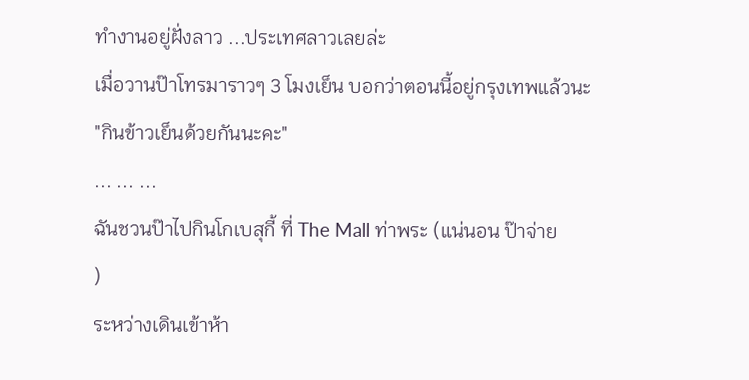ทำงานอยู่ฝั่งลาว ...ประเทศลาวเลยล่ะ
เมื่อวานป๊าโทรมาราวๆ 3 โมงเย็น บอกว่าตอนนี้อยู่กรุงเทพแล้วนะ
"กินข้าวเย็นด้วยกันนะคะ"
... ... ...
ฉันชวนป๊าไปกินโกเบสุกี้ ที่ The Mall ท่าพระ (แน่นอน ป๊าจ่าย
)
ระหว่างเดินเข้าห้า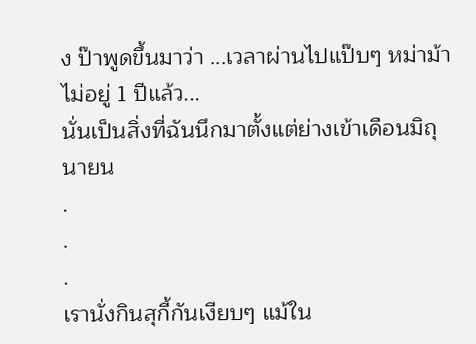ง ป๊าพูดขึ้นมาว่า ...เวลาผ่านไปแป๊บๆ หม่าม้าไม่อยู่ 1 ปีแล้ว...
นั่นเป็นสิ่งที่ฉันนึกมาตั้งแต่ย่างเข้าเดือนมิถุนายน
.
.
.
เรานั่งกินสุกี้กันเงียบๆ แม้ใน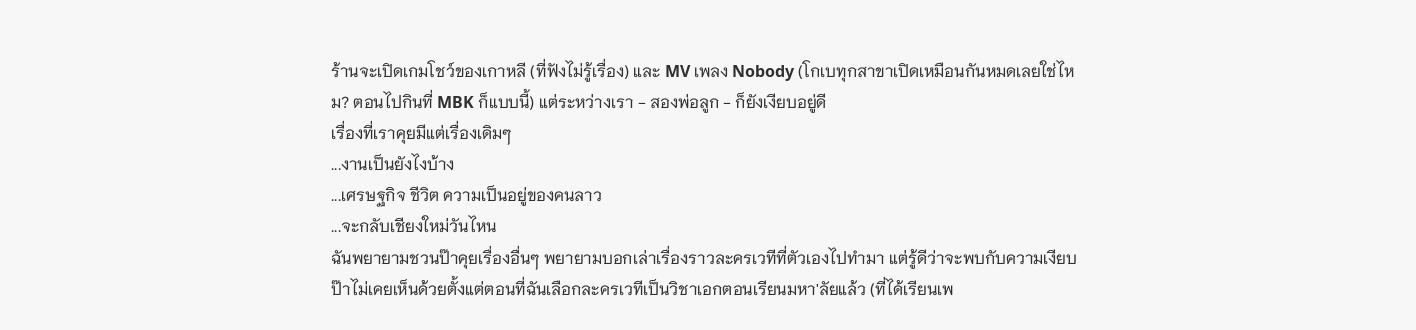ร้านจะเปิดเกมโชว์ของเกาหลี (ที่ฟังไม่รู้เรื่อง) และ MV เพลง Nobody (โกเบทุกสาขาเปิดเหมือนกันหมดเลยใช่ไหม? ตอนไปกินที่ MBK ก็แบบนี้) แต่ระหว่างเรา - สองพ่อลูก - ก็ยังเงียบอยู่ดี
เรื่องที่เราคุยมีแต่เรื่องเดิมๆ
...งานเป็นยังไงบ้าง
...เศรษฐกิจ ชีวิต ความเป็นอยู่ของคนลาว
...จะกลับเชียงใหม่วันไหน
ฉันพยายามชวนป๊าคุยเรื่องอื่นๆ พยายามบอกเล่าเรื่องราวละครเวทีที่ตัวเองไปทำมา แต่รู้ดีว่าจะพบกับความเงียบ ป๊าไม่เคยเห็นด้วยตั้งแต่ตอนที่ฉันเลือกละครเวทีเป็นวิชาเอกตอนเรียนมหา'ลัยแล้ว (ที่ได้เรียนเพ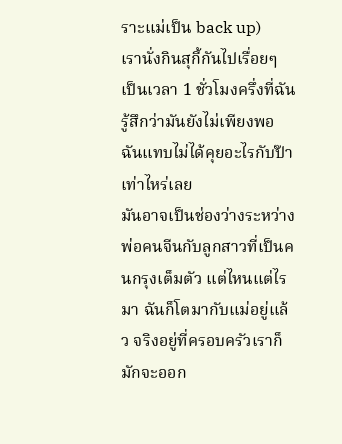ราะแม่เป็น back up)
เรานั่งกินสุกี้กันไปเรื่อยๆ เป็นเวลา 1 ชั่วโมงครึ่งที่ฉันรู้สึกว่ามันยังไม่เพียงพอ ฉันแทบไม่ได้คุยอะไรกับป๊าเท่าไหร่เลย
มันอาจเป็นช่องว่างระหว่างพ่อคนจีนกับลูกสาวที่เป็นคนกรุงเต็มตัว แต่ไหนแต่ไรมา ฉันก็โตมากับแม่อยู่แล้ว จริงอยู่ที่ครอบครัวเราก็มักจะออก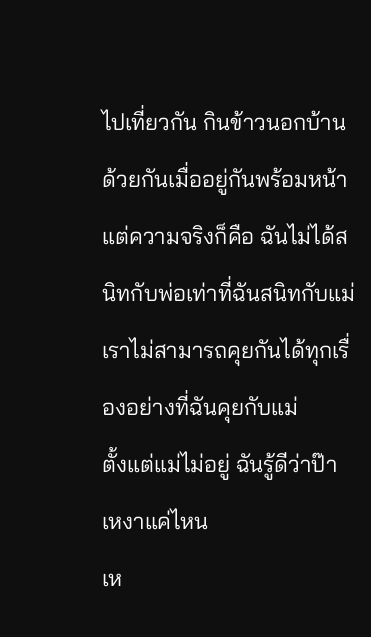ไปเที่ยวกัน กินข้าวนอกบ้านด้วยกันเมื่ออยู่กันพร้อมหน้า แต่ความจริงก็คือ ฉันไม่ได้สนิทกับพ่อเท่าที่ฉันสนิทกับแม่ เราไม่สามารถคุยกันได้ทุกเรื่องอย่างที่ฉันคุยกับแม่
ตั้งแต่แม่ไม่อยู่ ฉันรู้ดีว่าป๊าเหงาแค่ไหน
เห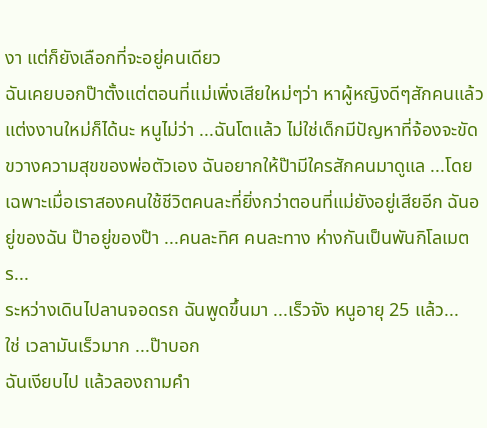งา แต่ก็ยังเลือกที่จะอยู่คนเดียว
ฉันเคยบอกป๊าตั้งแต่ตอนที่แม่เพิ่งเสียใหม่ๆว่า หาผู้หญิงดีๆสักคนแล้วแต่งงานใหม่ก็ได้นะ หนูไม่ว่า ...ฉันโตแล้ว ไม่ใช่เด็กมีปัญหาที่จ้องจะขัดขวางความสุขของพ่อตัวเอง ฉันอยากให้ป๊ามีใครสักคนมาดูแล ...โดยเฉพาะเมื่อเราสองคนใช้ชีวิตคนละที่ยิ่งกว่าตอนที่แม่ยังอยู่เสียอีก ฉันอยู่ของฉัน ป๊าอยู่ของป๊า ...คนละทิศ คนละทาง ห่างกันเป็นพันกิโลเมตร...
ระหว่างเดินไปลานจอดรถ ฉันพูดขึ้นมา ...เร็วจัง หนูอายุ 25 แล้ว...
ใช่ เวลามันเร็วมาก ...ป๊าบอก
ฉันเงียบไป แล้วลองถามคำ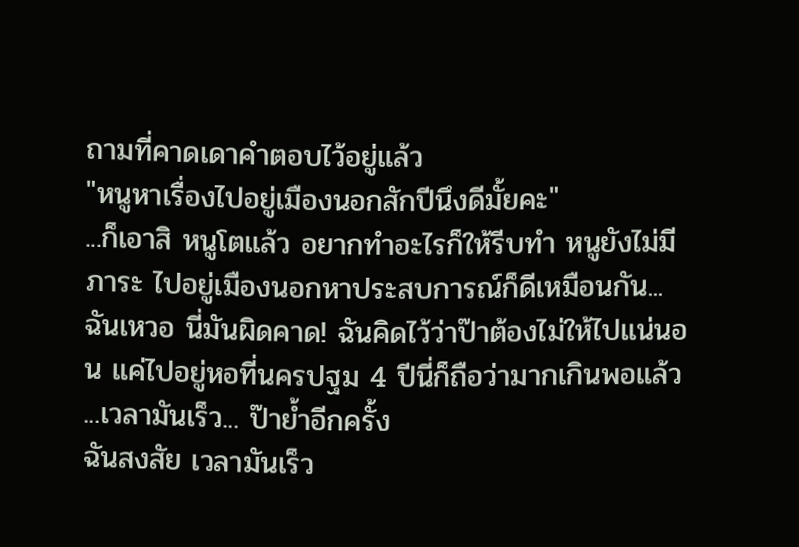ถามที่คาดเดาคำตอบไว้อยู่แล้ว
"หนูหาเรื่องไปอยู่เมืองนอกสักปีนึงดีมั้ยคะ"
...ก็เอาสิ หนูโตแล้ว อยากทำอะไรก็ให้รีบทำ หนูยังไม่มีภาระ ไปอยู่เมืองนอกหาประสบการณ์ก็ดีเหมือนกัน...
ฉันเหวอ นี่มันผิดคาด! ฉันคิดไว้ว่าป๊าต้องไม่ให้ไปแน่นอน แค่ไปอยู่หอที่นครปฐม 4 ปีนี่ก็ถือว่ามากเกินพอแล้ว
...เวลามันเร็ว... ป๊าย้ำอีกครั้ง
ฉันสงสัย เวลามันเร็ว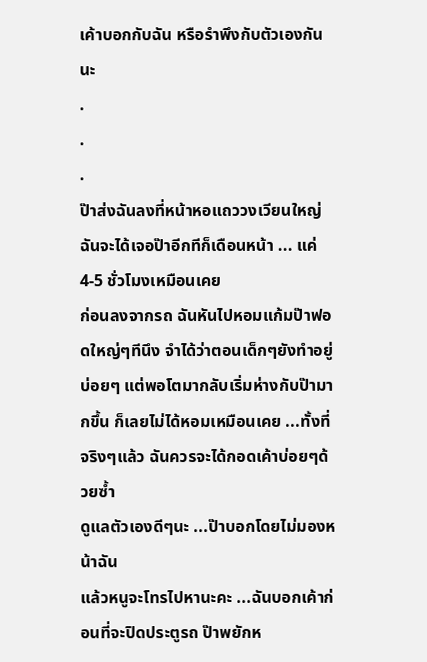เค้าบอกกับฉัน หรือรำพึงกับตัวเองกันนะ
.
.
.
ป๊าส่งฉันลงที่หน้าหอแถววงเวียนใหญ่
ฉันจะได้เจอป๊าอีกทีก็เดือนหน้า ... แค่ 4-5 ชั่วโมงเหมือนเคย
ก่อนลงจากรถ ฉันหันไปหอมแก้มป๊าฟอดใหญ่ๆทีนึง จำได้ว่าตอนเด็กๆยังทำอยู่บ่อยๆ แต่พอโตมากลับเริ่มห่างกับป๊ามากขึ้น ก็เลยไม่ได้หอมเหมือนเคย ...ทั้งที่จริงๆแล้ว ฉันควรจะได้กอดเค้าบ่อยๆด้วยซ้ำ
ดูแลตัวเองดีๆนะ ...ป๊าบอกโดยไม่มองหน้าฉัน
แล้วหนูจะโทรไปหานะคะ ...ฉันบอกเค้าก่อนที่จะปิดประตูรถ ป๊าพยักห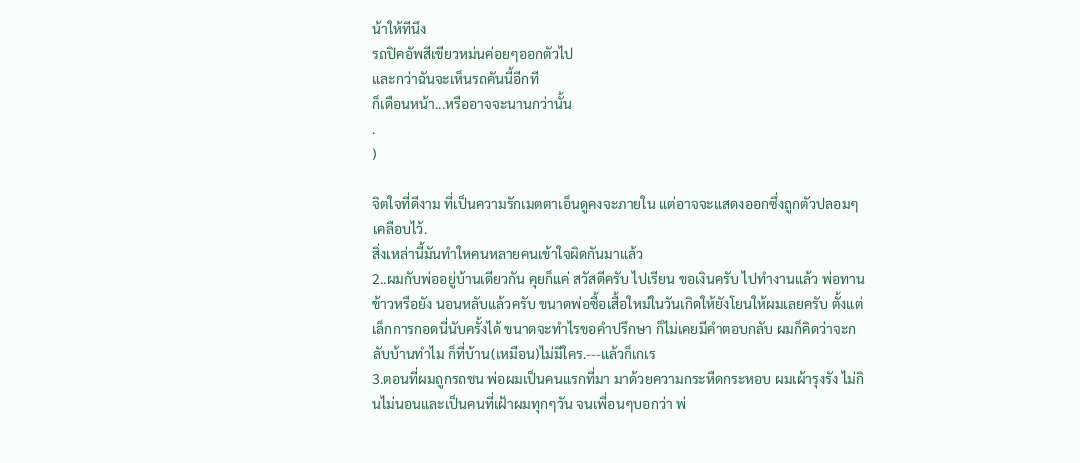น้าให้ทีนึง
รถปิคอัพสีเขียวหม่นค่อยๆออกตัวไป
และกว่าฉันจะเห็นรถคันนี้อีกที
ก็เดือนหน้า...หรืออาจจะนานกว่านั้น
.
)

จิตใจที่ดีงาม ที่เป็นความรักเมตตาเอ็นดูคงจะภายใน แต่อาจจะแสดงออกซึ่งถูกตัวปลอมๆเคลือบไว้.
สิ่งเหล่านี้มันทำใหคนหลายคนเข้าใจผิดกันมาแล้ว
2..ผมกับพ่ออยู่บ้านเดียวกัน คุยก็แค่ สวัสดีครับ ไปเรียน ขอเงินครับ ไปทำงานแล้ว พ่อทานข้าวหรือยัง นอนหลับแล้วครับ ขนาดพ่อซื้อเสื้อใหม่ในวันเกิดให้ยังโยนให้ผมเลยครับ ตั้งแต่เล็กการกอดนี่นับครั้งได้ ขนาดจะทำไรขอคำปรึกษา ก็ไม่เคยมีคำตอบกลับ ผมก็คิดว่าจะกลับบ้านทำไม ก็ที่บ้าน(เหมือน)ไม่มีใคร.---แล้วก็เกเร
3.ตอนที่ผมถูกรถชน พ่อผมเป็นคนแรกที่มา มาด้วยความกระหืดกระหอบ ผมเผ้ารุงรัง ไม่กินไม่นอนและเป็นคนที่เฝ้าผมทุกๆวัน จนเพื่อนๆบอกว่า พ่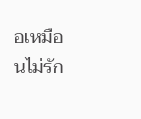อเหมือนไม่รัก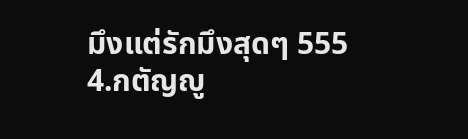มึงแต่รักมึงสุดๆ 555
4.กตัญญู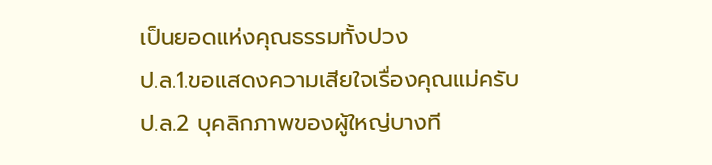เป็นยอดแห่งคุณธรรมทั้งปวง
ป.ล.1.ขอแสดงความเสียใจเรื่องคุณแม่ครับ
ป.ล.2 บุคลิกภาพของผู้ใหญ่บางที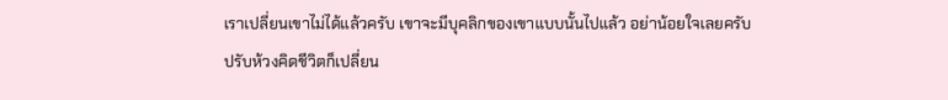เราเปลี่ยนเขาไม่ได้แล้วครับ เขาจะมีบุคลิกของเขาแบบนั้นไปแล้ว อย่าน้อยใจเลยครับ
ปรับห้วงคิดชีวิตก็เปลี่ยน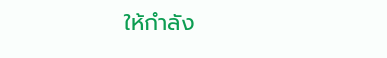ให้กำลัง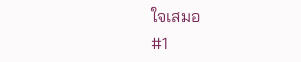ใจเสมอ
#1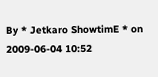By * Jetkaro ShowtimE * on 2009-06-04 10:52